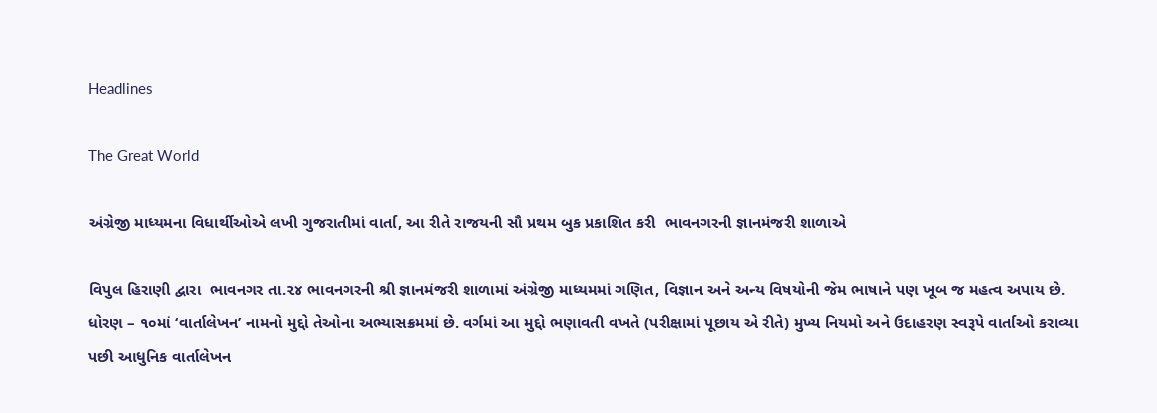Headlines

The Great World

અંગ્રેજી માધ્યમના વિધાર્થીઓએ લખી ગુજરાતીમાં વાર્તા, આ રીતે રાજયની સૌ પ્રથમ બુક પ્રકાશિત કરી  ભાવનગરની જ્ઞાનમંજરી શાળાએ

વિપુલ હિરાણી દ્વારા  ભાવનગર તા.૨૪ ભાવનગરની શ્રી જ્ઞાનમંજરી શાળામાં અંગ્રેજી માધ્યમમાં ગણિત, વિજ્ઞાન અને અન્ય વિષયોની જેમ ભાષાને પણ ખૂબ જ મહત્વ અપાય છે. ધોરણ – ૧૦માં ‘વાર્તાલેખન’ નામનો મુદ્દો તેઓના અભ્યાસક્રમમાં છે. વર્ગમાં આ મુદ્દો ભણાવતી વખતે (પરીક્ષામાં પૂછાય એ રીતે) મુખ્ય નિયમો અને ઉદાહરણ સ્વરૂપે વાર્તાઓ કરાવ્યા પછી આધુનિક વાર્તાલેખન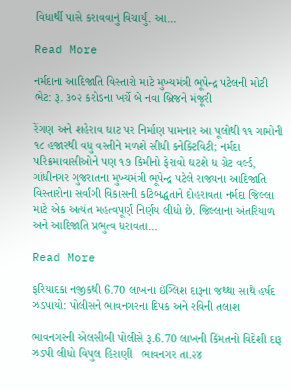વિધાર્થી પાસે કરાવવાનું વિચાર્યું. આ…

Read More

નર્મદાના આદિજાતિ વિસ્તારો માટે મુખ્યમંત્રી ભૂપેન્દ્ર પટેલની મોટી ભેટ: રૂ. ૩૦૨ કરોડના ખર્ચે બે નવા બ્રિજને મંજૂરી

રેંગણ અને શહેરાવ ઘાટ પર નિર્માણ પામનાર આ પૂલોથી ૧૧ ગામોની ૧૮ હજારથી વધુ વસ્તીને મળશે સીધી કનેક્ટિવિટી; નર્મદા પરિક્રમાવાસીઓને પણ ૧૭ કિમીનો ફેરાવો ઘટશે ધ ગ્રેટ વર્લ્ડ, ગાંધીનગર ગુજરાતના મુખ્યમંત્રી ભૂપેન્દ્ર પટેલે રાજ્યના આદિજાતિ વિસ્તારોના સર્વાંગી વિકાસની કટિબદ્ધતાને દોહરાવતા નર્મદા જિલ્લા માટે એક અત્યંત મહત્વપૂર્ણ નિર્ણય લીધો છે. જિલ્લાના અંતરિયાળ અને આદિજાતિ પ્રભુત્વ ધરાવતા…

Read More

ફરિયાદકા નજીકથી 6.70 લાખના ઇંગ્લિશ દારૂના જથ્થા સાથે હર્ષદ ઝડપાયો: પોલીસને ભાવનગરના દિપક અને રવિની તલાશ

ભાવનગરની એલસીબી પોલીસે રૂ.6.70 લાખની કિંમતનો વિદેશી દારૂ ઝડપી લીધો વિપુલ હિરાણી   ભાવનગર તા.૨૪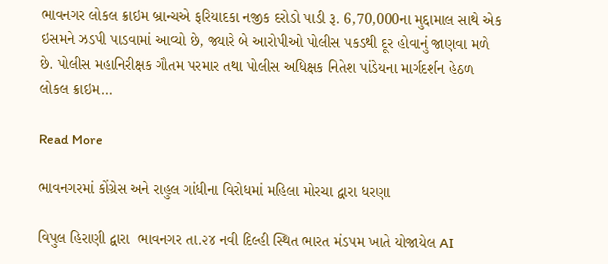ભાવનગર લોકલ ક્રાઇમ બ્રાન્ચએ ફરિયાદકા નજીક દરોડો પાડી રૂ. 6,70,000ના મુદ્દામાલ સાથે એક ઇસમને ઝડપી પાડવામાં આવ્યો છે, જ્યારે બે આરોપીઓ પોલીસ પકડથી દૂર હોવાનું જાણવા મળે છે. પોલીસ મહાનિરીક્ષક ગૌતમ પરમાર તથા પોલીસ અધિક્ષક નિતેશ પાંડેયના માર્ગદર્શન હેઠળ લોકલ ક્રાઇમ…

Read More

ભાવનગરમાં કોંગ્રેસ અને રાહુલ ગાંધીના વિરોધમાં મહિલા મોરચા દ્વારા ધરણા

વિપુલ હિરાણી દ્વારા  ભાવનગર તા.૨૪ નવી દિલ્હી સ્થિત ભારત મંડપમ ખાતે યોજાયેલ AI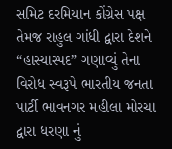સમિટ દરમિયાન કોંગ્રેસ પક્ષ તેમજ રાહુલ ગાંધી દ્વારા દેશને “હાસ્યાસ્પદ” ગણાવ્યું તેના વિરોધ સ્વરૂપે ભારતીય જનતા પાર્ટી ભાવનગર મહીલા મોરચા દ્વારા ધરણા નું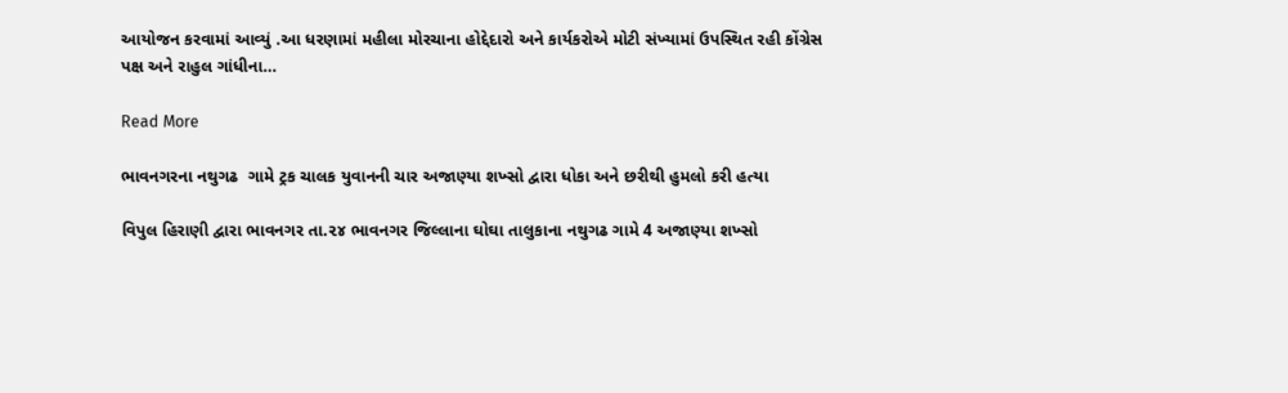આયોજન કરવામાં આવ્યું .આ ધરણામાં મહીલા મોરચાના હોદ્દેદારો અને કાર્યકરોએ મોટી સંખ્યામાં ઉપસ્થિત રહી કોંગ્રેસ પક્ષ અને રાહુલ ગાંધીના…

Read More

ભાવનગરના નથુગઢ  ગામે ટ્રક ચાલક યુવાનની ચાર અજાણ્યા શખ્સો દ્વારા ધોકા અને છરીથી હુમલો કરી હત્યા

વિપુલ હિરાણી દ્વારા ભાવનગર તા.૨૪ ભાવનગર જિલ્લાના ઘોઘા તાલુકાના નથુગઢ ગામે 4 અજાણ્યા શખ્સો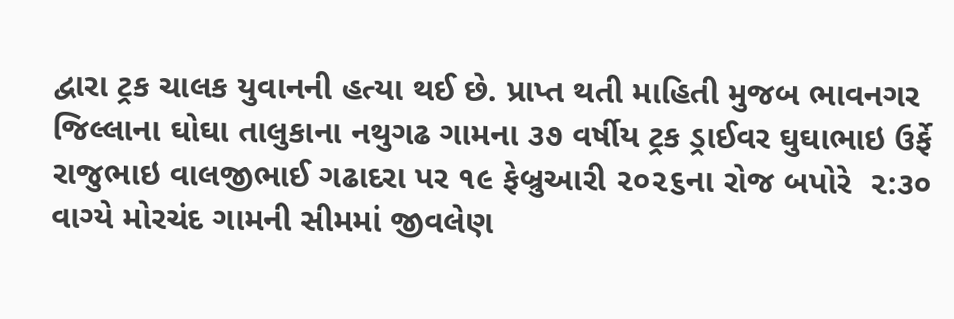દ્વારા ટ્રક ચાલક યુવાનની હત્યા થઈ છે. પ્રાપ્ત થતી માહિતી મુજબ ભાવનગર જિલ્લાના ઘોઘા તાલુકાના નથુગઢ ગામના ૩૭ વર્ષીય ટ્રક ડ્રાઈવર ઘુઘાભાઇ ઉર્ફે રાજુભાઇ વાલજીભાઈ ગઢાદરા પર ૧૯ ફેબ્રુઆરી ૨૦૨૬ના રોજ બપોરે  ૨:૩૦ વાગ્યે મોરચંદ ગામની સીમમાં જીવલેણ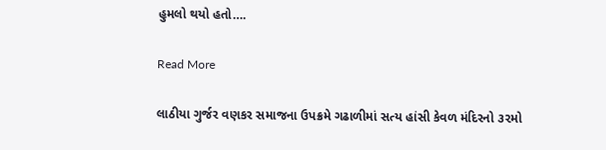હુમલો થયો હતો….

Read More

લાઠીયા ગુર્જર વણકર સમાજના ઉપક્રમે ગઢાળીમાં સત્ય હાંસી કેવળ મંદિરનો ૩૨મો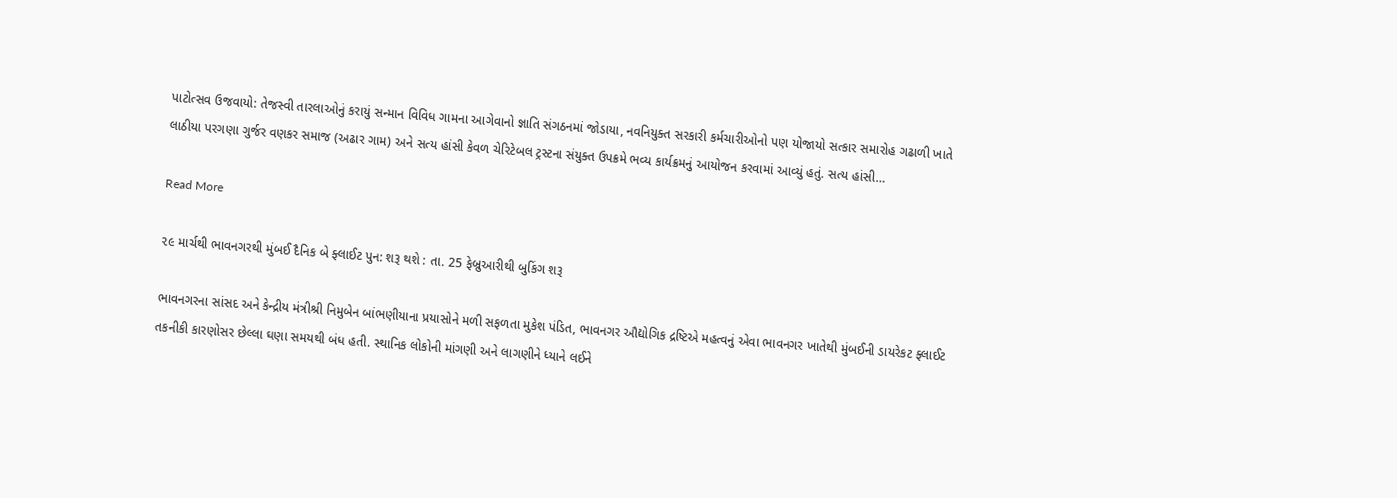પાટોત્સવ ઉજવાયો: તેજસ્વી તારલાઓનું કરાયું સન્માન વિવિધ ગામના આગેવાનો જ્ઞાતિ સંગઠનમાં જોડાયા, નવનિયુક્ત સરકારી કર્મચારીઓનો પણ યોજાયો સત્કાર સમારોહ ગઢાળી ખાતે લાઠીયા પરગણા ગુર્જર વણકર સમાજ (અઢાર ગામ) અને સત્ય હાંસી કેવળ ચેરિટેબલ ટ્રસ્ટના સંયુક્ત ઉપક્રમે ભવ્ય કાર્યક્રમનું આયોજન કરવામાં આવ્યું હતું. સત્ય હાંસી…

Read More

૨૯ માર્ચથી ભાવનગરથી મુંબઈ દૈનિક બે ફ્લાઈટ પુન: શરૂ થશે : તા. 25 ફેબ્રુઆરીથી બુકિંગ શરૂ

ભાવનગરના સાંસદ અને કેન્દ્રીય મંત્રીશ્રી નિમુબેન બાંભણીયાના પ્રયાસોને મળી સફળતા મુકેશ પંડિત, ભાવનગર ઔદ્યોગિક દ્રષ્ટિએ મહત્વનું એવા ભાવનગર ખાતેથી મુંબઈની ડાયરેકટ ફ્લાઈટ તકનીકી કારણોસર છેલ્લા ઘણા સમયથી બંધ હતી. સ્થાનિક લોકોની માંગણી અને લાગણીને ધ્યાને લઈને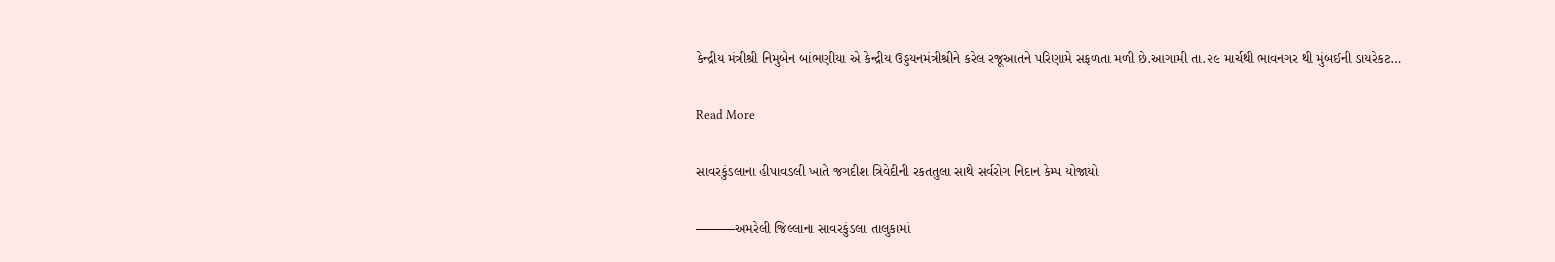કેન્દ્રીય મંત્રીશ્રી નિમુબેન બાંભણીયા એ કેન્દ્રીય ઉડ્ડયનમંત્રીશ્રીને કરેલ રજૂઆતને પરિણામે સફળતા મળી છે.આગામી તા.૨૯ માર્ચથી ભાવનગર થી મુંબઈની ડાયરેકટ…

Read More

સાવરકુંડલાના હીપાવડલી ખાતે જગદીશ ત્રિવેદીની રકતતુલા સાથે સર્વરોગ નિદાન કેમ્પ યોજાયો

———અમરેલી જિલ્લાના સાવરકુંડલા તાલુકામાં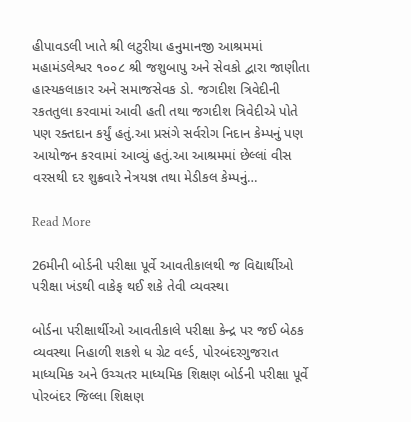હીપાવડલી ખાતે શ્રી લટુરીયા હનુમાનજી આશ્રમમાં મહામંડલેશ્વર ૧૦૦૮ શ્રી જશુબાપુ અને સેવકો દ્વારા જાણીતા હાસ્યકલાકાર અને સમાજસેવક ડો. જગદીશ ત્રિવેદીની રકતતુલા કરવામાં આવી હતી તથા જગદીશ ત્રિવેદીએ પોતે પણ રક્તદાન કર્યું હતું.આ પ્રસંગે સર્વરોગ નિદાન કેમ્પનું પણ આયોજન કરવામાં આવ્યું હતું.આ આશ્રમમાં છેલ્લાં વીસ વરસથી દર શુક્રવારે નેત્રયજ્ઞ તથા મેડીકલ કેમ્પનું…

Read More

26મીની બોર્ડની પરીક્ષા પૂર્વે આવતીકાલથી જ વિદ્યાર્થીઓ પરીક્ષા ખંડથી વાકેફ થઈ શકે તેવી વ્યવસ્થા

બોર્ડના પરીક્ષાર્થીઓ આવતીકાલે પરીક્ષા કેન્દ્ર પર જઈ બેઠક વ્યવસ્થા નિહાળી શકશે ધ ગ્રેટ વર્લ્ડ, પોરબંદરગુજરાત માધ્યમિક અને ઉચ્ચતર માધ્યમિક શિક્ષણ બોર્ડની પરીક્ષા પૂર્વે પોરબંદર જિલ્લા શિક્ષણ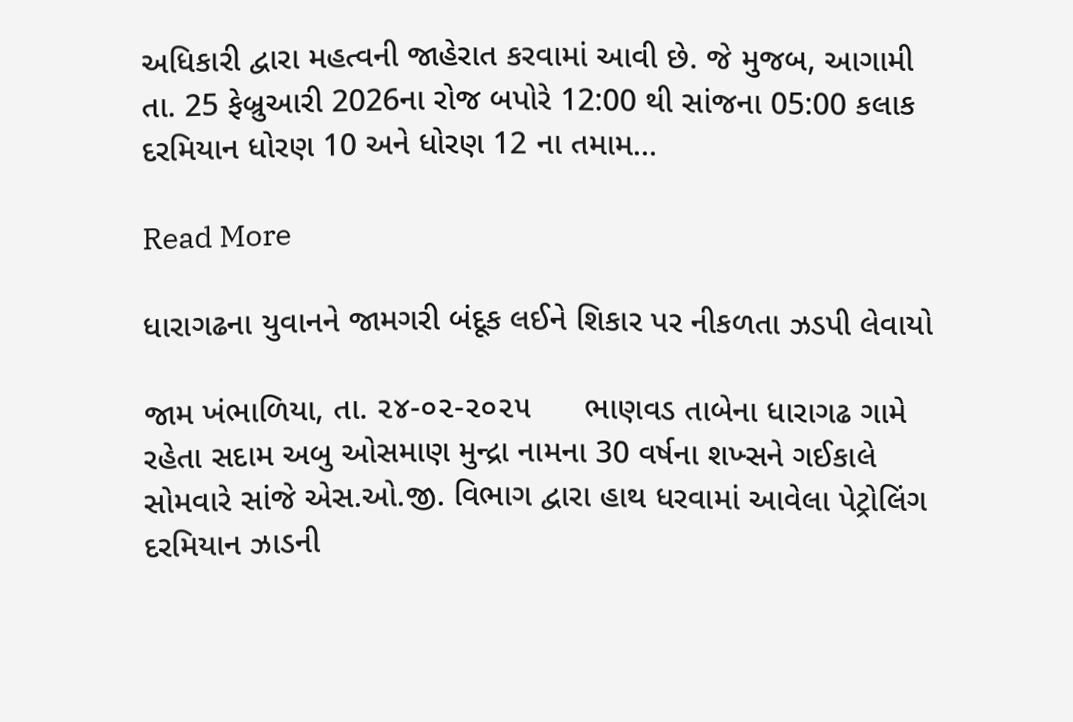અધિકારી દ્વારા મહત્વની જાહેરાત કરવામાં આવી છે. જે મુજબ, આગામી તા. 25 ફેબ્રુઆરી 2026ના રોજ બપોરે 12:00 થી સાંજના 05:00 કલાક દરમિયાન ધોરણ 10 અને ધોરણ 12 ના તમામ…

Read More

ધારાગઢના યુવાનને જામગરી બંદૂક લઈને શિકાર પર નીકળતા ઝડપી લેવાયો

જામ ખંભાળિયા, તા. ૨૪-૦૨-૨૦૨૫      ભાણવડ તાબેના ધારાગઢ ગામે રહેતા સદામ અબુ ઓસમાણ મુન્દ્રા નામના 30 વર્ષના શખ્સને ગઈકાલે સોમવારે સાંજે એસ.ઓ.જી. વિભાગ દ્વારા હાથ ધરવામાં આવેલા પેટ્રોલિંગ દરમિયાન ઝાડની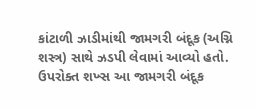કાંટાળી ઝાડીમાંથી જામગરી બંદૂક (અગ્નિ શસ્ત્ર) સાથે ઝડપી લેવામાં આવ્યો હતો.          ઉપરોક્ત શખ્સ આ જામગરી બંદૂક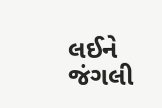લઈને જંગલી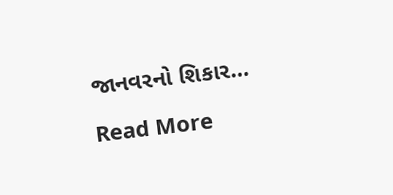જાનવરનો શિકાર…

Read More